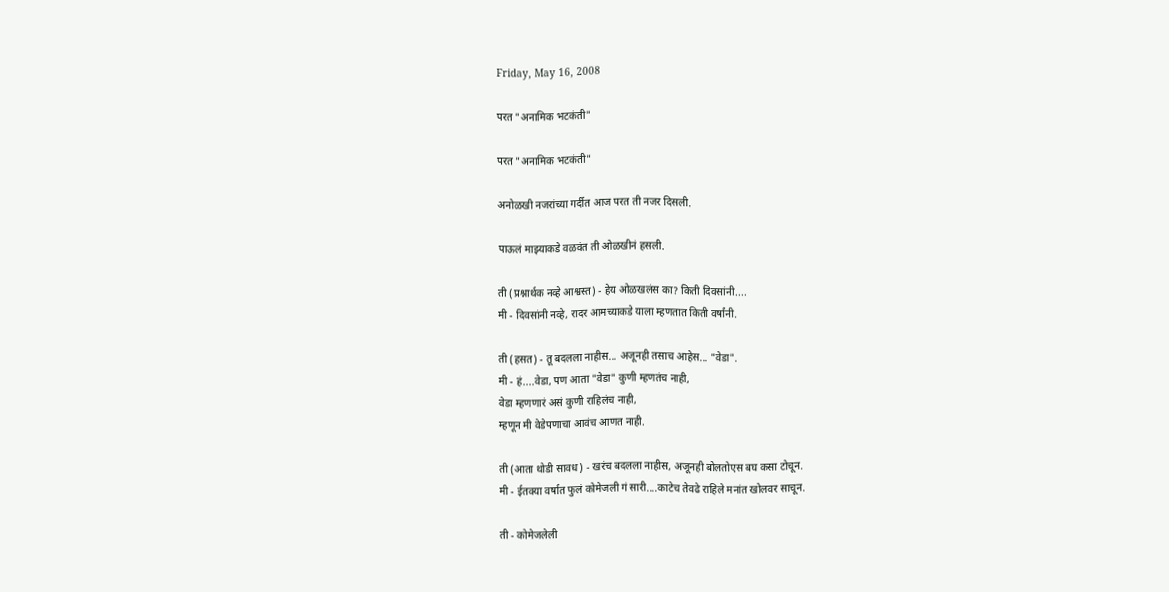Friday, May 16, 2008

परत "अनामिक भटकंती"

परत "अनामिक भटकंती"

अनोळखी नजरांच्या गर्दीत आज परत ती नजर दिसली.

पाऊलं माझ्याकडे वळवंत ती ओळखीनं हसली.

ती (प्रश्नार्थक नव्हे आश्वस्त) - हेय ओळखलंस का? किती दिवसांनी....
मी - दिवसांनी नव्हे, रादर आमच्याकडे याला म्हणतात किती वर्षांनी.

ती (हसत) - तू बदलला नाहीस... अजूनही तसाच आहेस... "वेडा".
मी - हं....वेडा, पण आता "वेडा" कुणी म्हणतंच नाही,
वेडा म्हणणारं असं कुणी राहिलंच नाही,
म्हणून मी वेडेपणाचा आवंच आणत नाही.

ती (आता थोडी सावध) - खरंच बदलला नाहीस, अजूनही बोलतोएस बघ कसा टोचून.
मी - ईतक्या वर्षात फुलं कोमेजली गं सारी....काटेच तेवढे राहिले मनांत खोलवर साचून.

ती - कोमेजलेली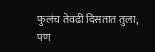फुलंच तेवढी दिसतात तुला,
पण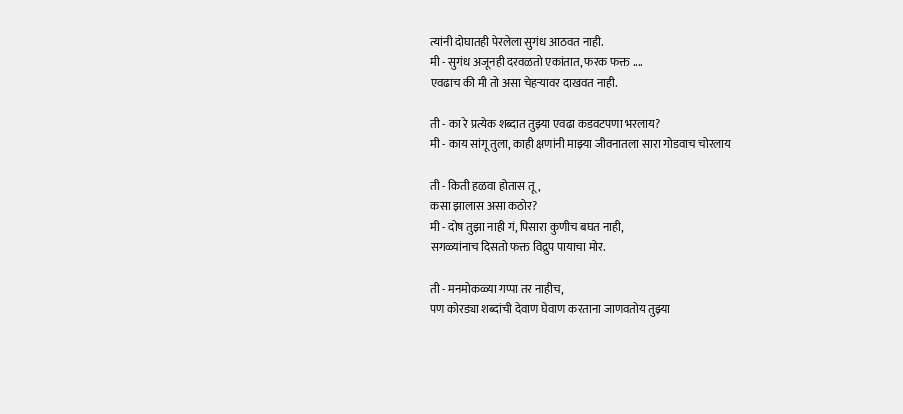त्यांनी दोघातही पेरलेला सुगंध आठवत नाही.
मी - सुगंध अजूनही दरवळतो एकांतात, फरक फक्त ....
एवढाच की मी तो असा चेहऱ्यावर दाखवत नाही.

ती - का रे प्रत्येक शब्दात तुझ्या एवढा कडवटपणा भरलाय?
मी - काय सांगू तुला, काही क्षणांनी माझ्या जीवनातला सारा गोडवाच चोरलाय

ती - किती हळवा होतास तू,
कसा झालास असा कठोर?
मी - दोष तुझा नाही गं, पिसारा कुणीच बघत नाही,
सगळ्यांनाच दिसतो फक्त विद्रुप पायाचा मोर.

ती - मनमोकळ्या गप्पा तर नाहीच,
पण कोरड्या शब्दांची देवाण घेवाण करताना जाणवतोय तुझ्या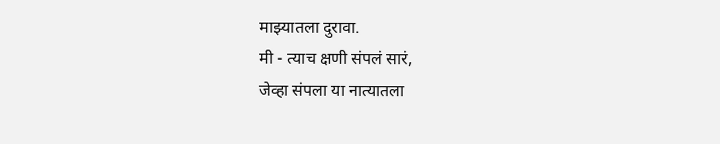माझ्यातला दुरावा.
मी - त्याच क्षणी संपलं सारं,
जेव्हा संपला या नात्यातला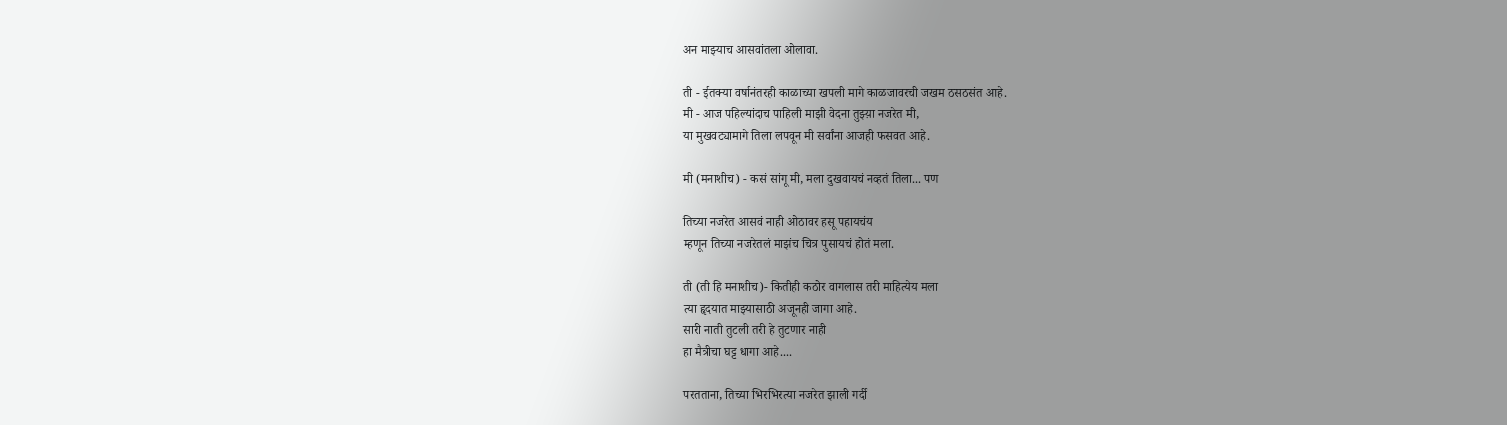अन माझ्याच आसवांतला ओलावा.

ती - ईतक्या वर्षानंतरही काळाच्या खपली मागे काळजावरची जखम ठसठसंत आहे.
मी - आज पहिल्यांदाच पाहिली माझी वेदना तुझ्य़ा नजरेत मी,
या मुखवट्यामागे तिला लपवून मी सर्वांना आजही फसवत आहे.

मी (मनाशीच) - कसं सांगू मी, मला दुखवायचं नव्हतं तिला... पण

तिच्या नजरेत आसवं नाही ओठावर हसू पहायचंय
म्हणून तिच्या नजरेतलं माझंच चित्र पुसायचं होतं मला.

ती (ती हि मनाशीच)- कितीही कठोर वागलास तरी माहित्येय मला
त्या हॄदयात माझ्यासाठी अजूनही जागा आहे.
सारी नाती तुटली तरी हे तुटणार नाही
हा मैत्रीचा घट्ट धागा आहे....

परतताना, तिच्या भिरभिरत्या नजरेत झाली गर्दी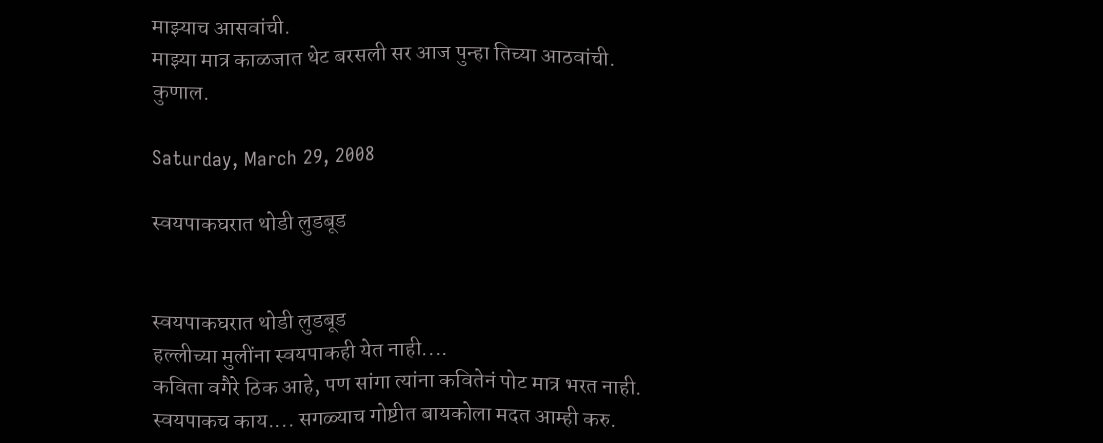माझ्याच आसवांची.
माझ्या मात्र काळजात थेट बरसली सर आज पुन्हा तिच्या आठवांची.
कुणाल.

Saturday, March 29, 2008

स्वयपाकघरात थोडी लुडबूड


स्वयपाकघरात थोडी लुडबूड
हल्लीच्या मुलींना स्वयपाकही येत नाही....
कविता वगैरे ठिक आहे, पण सांगा त्यांना कवितेनं पोट मात्र भरत नाही.
स्वयपाकच काय.... सगळ्याच गोष्टीत बायकोला मदत आम्ही करु.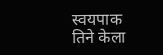स्वयपाक तिने केला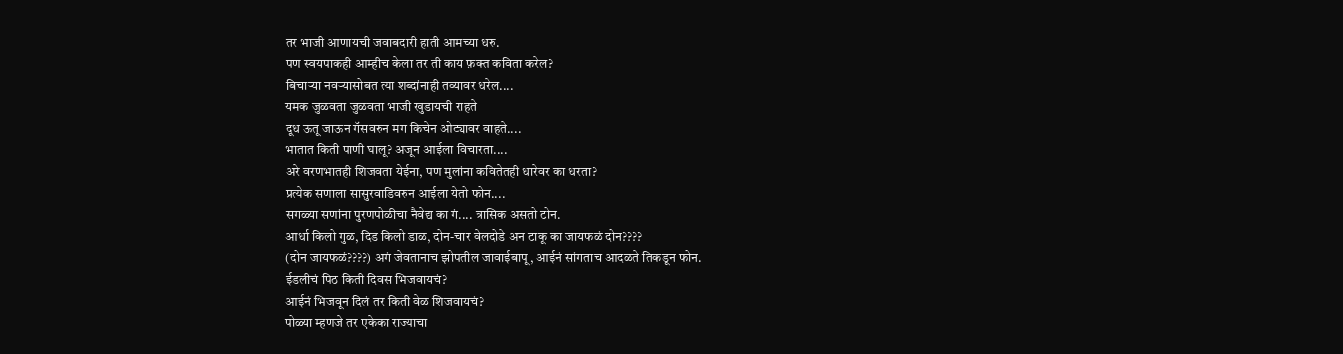तर भाजी आणायची जवाबदारी हाती आमच्या धरु.
पण स्वयपाकही आम्हीच केला तर ती काय फ़क्त कविता करेल?
बिचाऱ्या नवऱ्यासोबत त्या शब्दांनाही तव्यावर धरेल....
यमक जुळवता जुळवता भाजी खुडायची राहते
दूध ऊतू जाऊन गॅसवरुन मग किचेन ओट्यावर वाहते....
भातात किती पाणी घालू? अजून आईला विचारता....
अरे वरणभातही शिजवता येईना, पण मुलांना कवितेतही धारेवर का धरता?
प्रत्येक सणाला सासुरवाडिवरुन आईला येतो फोन....
सगळ्या सणांना पुरणपोळीचा नैवेद्य का गं.... त्रासिक असतो टोन.
आर्धा किलो गुळ, दिड किलो डाळ, दोन-चार वेलदोडे अन टाकू का जायफळं दोन????
(दोन जायफळं????) अगं जेवतानाच झोपतील जावाईबापू, आईनं सांगताच आदळते तिकडून फोन.
ईडलीचं पिठ किती दिवस भिजवायचं?
आईनं भिजवून दिलं तर किती वेळ शिजवायचं?
पोळ्या म्हणजे तर एकेका राज्याचा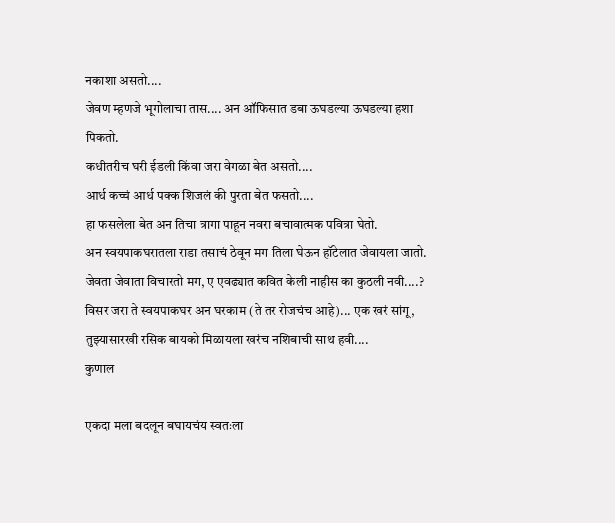नकाशा असतो....
जेवण म्हणजे भूगोलाचा तास.... अन ऑफिसात डबा ऊघडल्या ऊघडल्या हशा पिकतो.
कधीतरीच घरी ईडली किंवा जरा वेगळा बेत असतो....
आर्ध कच्चं आर्ध पक्क शिजलं की पुरता बेत फसतो....
हा फसलेला बेत अन तिचा त्रागा पाहून नवरा बचावात्मक पवित्रा घेतो.
अन स्वयपाकघरातला राडा तसाचं ठेवून मग तिला घेऊन हॉटेलात जेवायला जातो.
जेवता जेवाता विचारतो मग, ए एवढ्यात कवित केली नाहीस का कुठली नवी....?
विसर जरा ते स्वयपाकघर अन घरकाम (ते तर रोजचंच आहे)... एक खरं सांगू, तुझ्यासारखी रसिक बायको मिळायला खरंच नशिबाची साथ हवी....
कुणाल

एकदा मला बदलून बघायचंय स्वतःला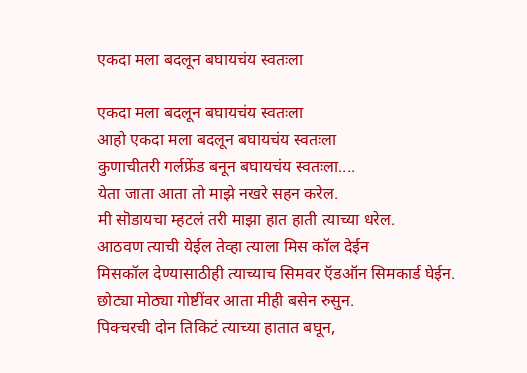एकदा मला बदलून बघायचंय स्वतःला

एकदा मला बदलून बघायचंय स्वतःला
आहो एकदा मला बदलून बघायचंय स्वतःला
कुणाचीतरी गर्लफ्रेंड बनून बघायचंय स्वतःला....
येता जाता आता तो माझे नखरे सहन करेल.
मी सॊडायचा म्हटलं तरी माझा हात हाती त्याच्या धरेल.
आठवण त्याची येईल तेव्हा त्याला मिस कॉल देईन
मिसकॉल देण्यासाठीही त्याच्याच सिमवर ऍडऑन सिमकार्ड घेईन.
छोट्या मोठ्या गोष्टींवर आता मीही बसेन रुसुन.
पिक्चरची दोन तिकिटं त्याच्या हातात बघून,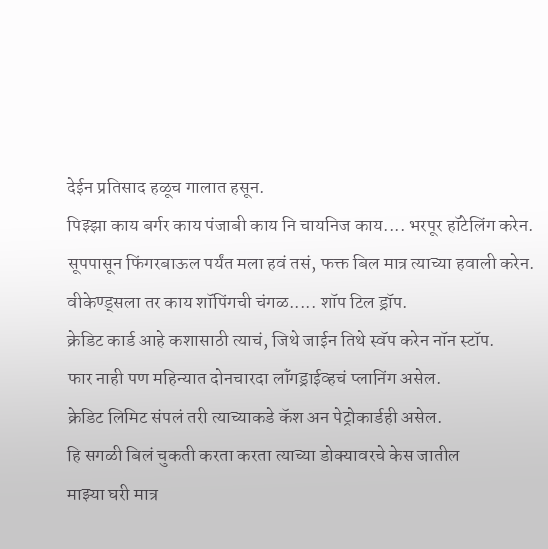देईन प्रतिसाद हळूच गालात हसून.
पिझ्झा काय बर्गर काय पंजाबी काय नि चायनिज काय.... भरपूर हॉटेलिंग करेन.
सूपपासून फिंगरबाऊल पर्यंत मला हवं तसं, फक्त बिल मात्र त्याच्या हवाली करेन.
वीकेण्ड्सला तर काय शॉपिंगची चंगळ..... शॉप टिल ड्रॉप.
क्रेडिट कार्ड आहे कशासाठी त्याचं, जिथे जाईन तिथे स्वॅप करेन नॉन स्टॉप.
फार नाही पण महिन्यात दोनचारदा लॉंगड्राईव्हचं प्लानिंग असेल.
क्रेडिट लिमिट संपलं तरी त्याच्याकडे कॅश अन पेट्रोकार्डही असेल.
हि सगळी बिलं चुकती करता करता त्याच्या डोक्यावरचे केस जातील
माझ्या घरी मात्र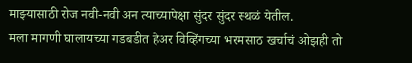माझ्यासाठी रोज नवी-नवी अन त्याच्यापेक्षा सुंदर सुंदर स्थळं येतील.
मला मागणी घालायच्या गडबडीत हेअर विव्हिंगच्या भरमसाठ खर्चाचं ओझही तो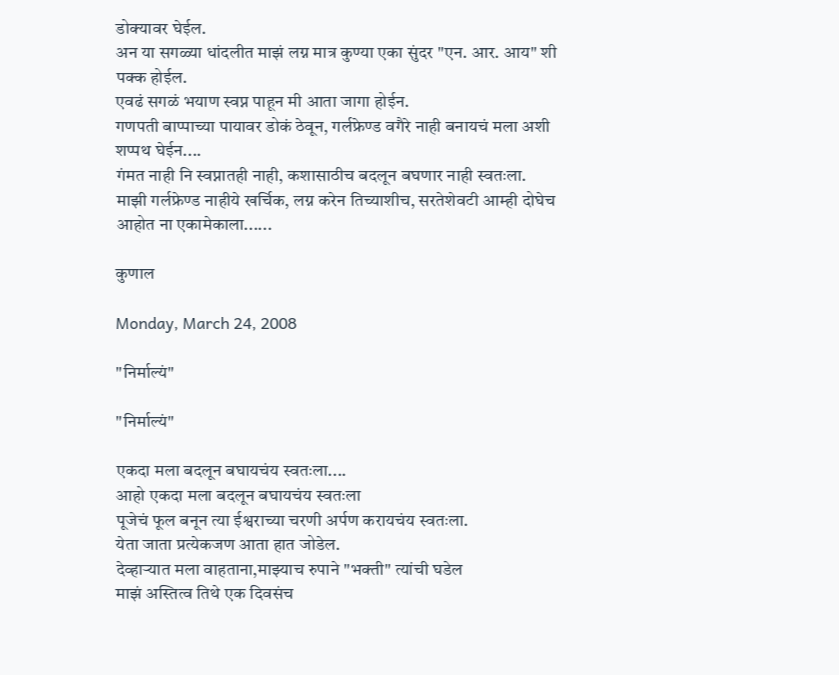डोक्यावर घेईल.
अन या सगळ्या धांदलीत माझं लग्न मात्र कुण्या एका सुंदर "एन. आर. आय" शी पक्क होईल.
एवढं सगळं भयाण स्वप्न पाहून मी आता जागा होईन.
गणपती बाप्पाच्या पायावर डोकं ठेवून, गर्लफ्रेण्ड वगैरे नाही बनायचं मला अशी शप्पथ घेईन....
गंमत नाही नि स्वप्नातही नाही, कशासाठीच बदलून बघणार नाही स्वतःला.
माझी गर्लफ्रेण्ड नाहीये खर्चिक, लग्न करेन तिच्याशीच, सरतेशेवटी आम्ही दोघेच आहोत ना एकामेकाला......

कुणाल

Monday, March 24, 2008

"निर्माल्यं"

"निर्माल्यं"

एकदा मला बदलून बघायचंय स्वतःला....
आहो एकदा मला बदलून बघायचंय स्वतःला
पूजेचं फूल बनून त्या ईश्वराच्या चरणी अर्पण करायचंय स्वतःला.
येता जाता प्रत्येकजण आता हात जोडेल.
देव्हाऱ्यात मला वाहताना,माझ्याच रुपाने "भक्ती" त्यांची घडेल
माझं अस्तित्व तिथे एक दिवसंच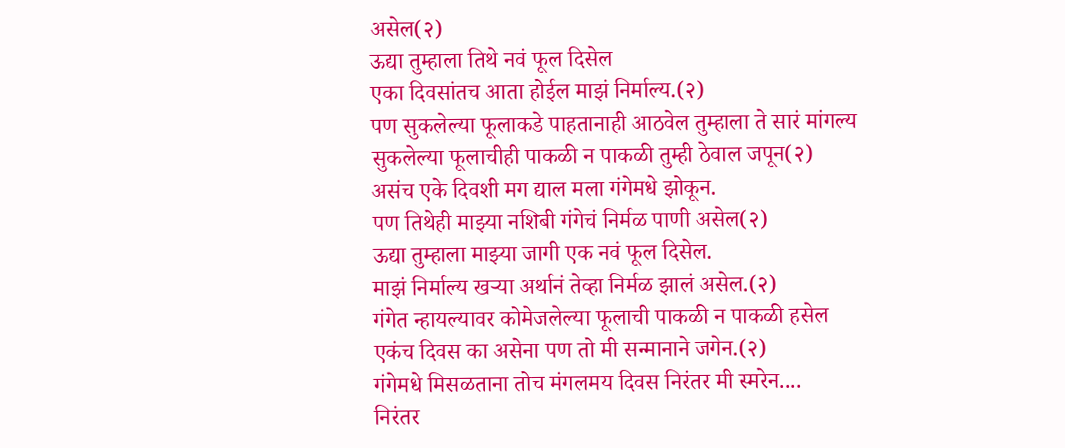असेल(२)
ऊद्या तुम्हाला तिथे नवं फूल दिसेल
एका दिवसांतच आता होईल माझं निर्माल्य.(२)
पण सुकलेल्या फूलाकडे पाहतानाही आठवेल तुम्हाला ते सारं मांगल्य
सुकलेल्या फूलाचीही पाकळी न पाकळी तुम्ही ठेवाल जपून(२)
असंच एके दिवशी मग द्याल मला गंगेमधे झोकून.
पण तिथेही माझ्या नशिबी गंगेचं निर्मळ पाणी असेल(२)
ऊद्या तुम्हाला माझ्या जागी एक नवं फूल दिसेल.
माझं निर्माल्य खऱ्या अर्थानं तेव्हा निर्मळ झालं असेल.(२)
गंगेत न्हायल्यावर कोमेजलेल्या फूलाची पाकळी न पाकळी हसेल
एकंच दिवस का असेना पण तो मी सन्मानाने जगेन.(२)
गंगेमधे मिसळताना तोच मंगलमय दिवस निरंतर मी स्मरेन....
निरंतर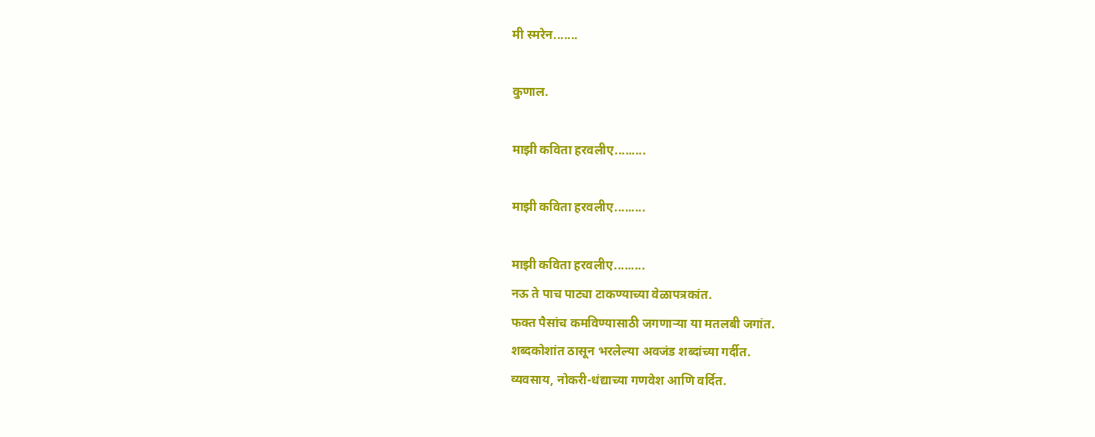मी स्मरेन.......

कुणाल.

माझी कविता हरवलीए.........

माझी कविता हरवलीए.........

माझी कविता हरवलीए.........
नऊ ते पाच पाट्या टाकण्याच्या वेळापत्रकांत.
फक्त पैसांच कमविण्यासाठी जगणाऱ्या या मतलबी जगांत.
शब्दकोशांत ठासून भरलेल्या अवजंड शब्दांच्या गर्दीत.
व्यवसाय, नोकरी-धंद्याच्या गणवेश आणि वर्दित.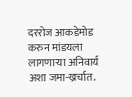दररोज आकडेमोड करुन मांडयला लागणाऱ्या अनिवार्य अशा जमा-ख्रर्चात.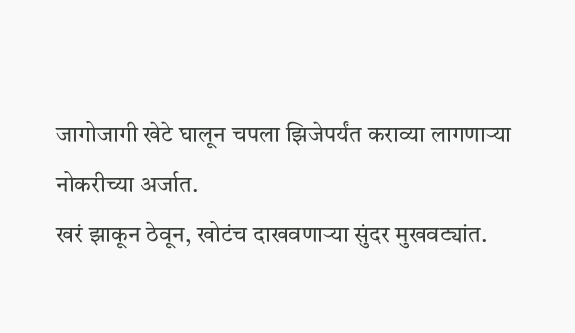जागोजागी खेटे घालून चपला झिजेपर्यंत कराव्या लागणाऱ्या नोकरीच्या अर्जात.
खरं झाकून ठेवून, खोटंच दाखवणाऱ्या सुंदर मुखवट्यांत.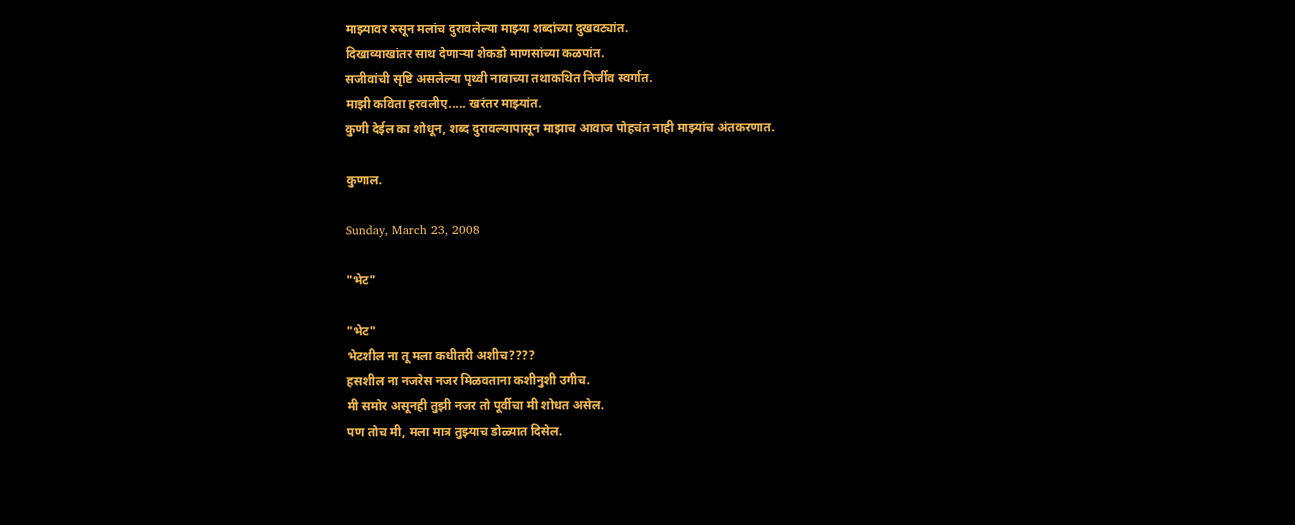माझ्यावर रुसून मलांच दुरावलेल्या माझ्या शब्दांच्या दुखवट्यांत.
दिखाव्याखांतर साथ देणाऱ्या शेकडो माणसांच्या कळपांत.
सजीवांची सृष्टि असलेल्या पृथ्वी नावाच्या तथाकथित निर्जीव स्वर्गात.
माझी कविता हरवलीए..... खरंतर माझ्यांत.
कुणी देईल का शोधून, शब्द दुरावल्यापासून माझाच आवाज पोहचंत नाही माझ्यांच अंतकरणात.

कुणाल.

Sunday, March 23, 2008

"भेट"

"भेट"
भेटशील ना तू मला कधीतरी अशीच????
हसशील ना नजरेस नजर मिळवताना कशीनुशी उगीच.
मी समोर असूनही तुझी नजर तो पूर्वीचा मी शोधत असेल.
पण तोच मी, मला मात्र तुझ्याच डोळ्यात दिसेल.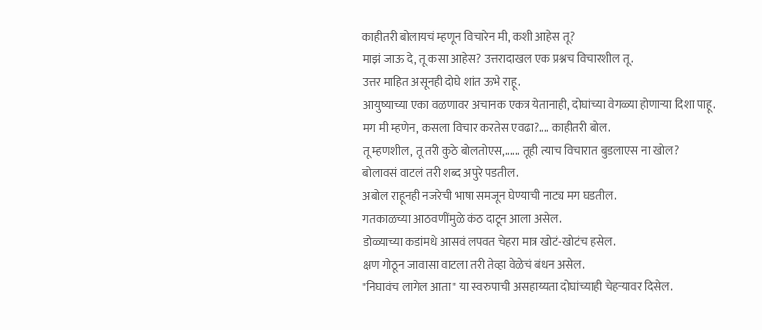काहीतरी बोलायचं म्हणून विचारेन मी, कशी आहेस तू?
माझं जाऊ दे, तू कसा आहेस? उत्तरादाखल एक प्रश्नच विचारशील तू.
उत्तर माहित असूनही दोघे शांत ऊभे राहू.
आयुष्याच्या एका वळणावर अचानक एकत्र येतानाही, दोघांच्या वेगळ्या होणाऱ्या दिशा पाहू.
मग मी म्हणेन, कसला विचार करतेस एवढा?.... काहीतरी बोल.
तू म्हणशील, तू तरी कुठे बोलतोएस,...... तूही त्याच विचारात बुडलाएस ना खोल?
बोलावसं वाटलं तरी शब्द अपुरे पडतील.
अबोल राहूनही नजरेची भाषा समजून घेण्याची नाट्य मग घडतील.
गतकाळच्या आठवणींमुळे कंठ दाटून आला असेल.
डोळ्याच्या कडांमधे आसवं लपवत चेहरा मात्र खोटं-खोटंच हसेल.
क्षण गोठून जावासा वाटला तरी तेव्हा वेळेचं बंधन असेल.
"निघावंच लागेल आता" या स्वरुपाची असहाय्यता दोघांच्याही चेहऱ्यावर दिसेल.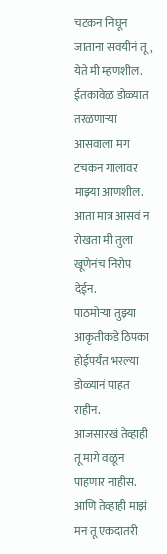चटकन निघून जाताना सवयीनं तू, येते मी म्हणशील.
ईतकावेळ डोळ्यात तरळणाऱ्या आसवाला मग टचकन गालावर माझ्या आणशील.
आता मात्र आसवं न रोखता मी तुला खूणेनंच निरोप देईन.
पाठमोऱ्या तुझ्या आकृतीकडे ठिपका होईपर्यंत भरल्या डोळ्यानं पाहत राहीन.
आजसारखं तेव्हाही तू मागे वळून पाहणार नाहीस.
आणि तेव्हाही माझं मन तू एकदातरी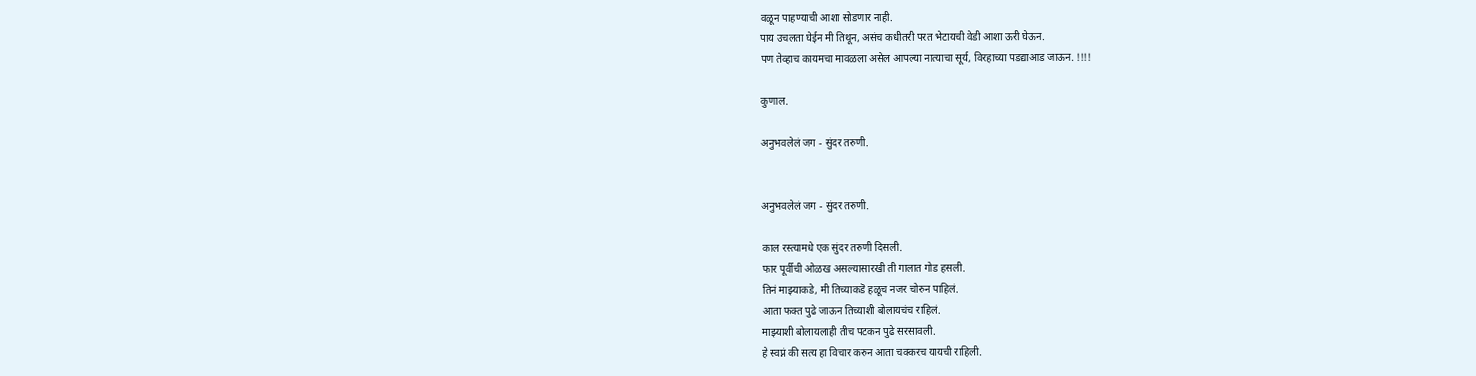वळून पाहण्याची आशा सोडणार नाही.
पाय उचलता घेईन मी तिथून, असंच कधीतरी परत भेटायची वेडी आशा ऊरी घेऊन.
पण तेव्हाच कायमचा मावळला असेल आपल्या नात्याचा सूर्य, विरहाच्या पडद्याआड जाऊन. !!!!

कुणाल.

अनुभवलेलं जग - सुंदर तरुणी.


अनुभवलेलं जग - सुंदर तरुणी.

काल रस्त्यामधे एक सुंदर तरुणी दिसली.
फार पूर्वीची ओळख असल्यासारखी ती गालात गोड हसली.
तिनं माझ्याकडे, मी तिच्याकडॆ हळूच नजर चोरुन पाहिलं.
आता फक्त पुढे जाऊन तिच्याशी बोलायचंच राहिलं.
माझ्याशी बोलायलाही तीच पटकन पुढे सरसावली.
हे स्वप्नं की सत्य हा विचार करुन आता चक्करच यायची राहिली.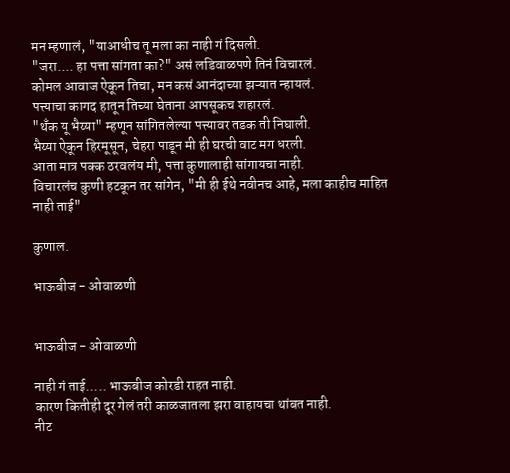मन म्हणालं, "याआधीच तू मला का नाही गं दिसली.
"जरा.... हा पत्ता सांगता का?" असं लडिवाळपणे तिनं विचारलं.
कोमल आवाज ऐकून तिचा, मन कसं आनंदाच्या झऱ्यात न्हायलं.
पत्त्याचा कागद हातून तिच्या घेताना आपसूकच शहारलं.
"थॅंक यू भैय्या" म्हणून सांगितलेल्या पत्त्यावर तडक ती निघाली.
भैय्या ऐकून हिरमूसून, चेहरा पाडून मी ही घरची वाट मग धरली.
आता मात्र पक्क ठरवलंय मी, पत्ता कुणालाही सांगायचा नाही.
विचारलंच कुणी हटकून तर सांगेन, "मी ही ईथे नवीनच आहे, मला काहीच माहित नाही ताई"

कुणाल.

भाऊबीज - ओवाळणी


भाऊबीज - ओवाळणी

नाही गं ताई..... भाऊबीज कोरडी राहत नाही.
कारण कितीही दूर गेलं तरी काळजातला झरा वाहायचा थांबत नाही.
नीट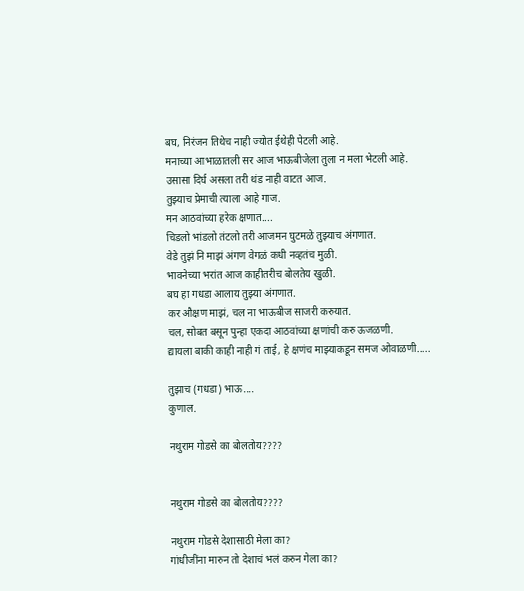बघ, निरंजन तिथेच नाही ज्योत ईथेही पेटली आहे.
मनाच्या आभाळातली सर आज भाऊबीजेला तुला न मला भेटली आहे.
उसासा दिर्घ असला तरी थंड नाही वाटत आज.
तुझ्याच प्रेमाची त्याला आहे गाज.
मन आठवांच्या हरेक क्षणात....
चिडलो भांडलो तंटलो तरी आजमन घुटमळे तुझ्याच अंगणात.
वेडे तुझं नि माझं अंगण वेगळं कधी नव्हतंच मुळी.
भावनेच्या भरांत आज काहीतरीच बोलतेय खुळी.
बघ हा गधडा आलाय तुझ्या अंगणात.
कर औक्षण माझं, चल ना भाऊबीज साजरी करुयात.
चल, सोबत बसून पुन्हा एकदा आठवांच्या क्षणांची करु ऊजळणी.
द्यायला बाकी काही नाही गं ताई, हे क्षणंच माझ्याकडून समज ओवाळणी.....

तुझाच (गधडा) भाऊ....
कुणाल.

नथुराम गोडसे का बोलतोय????


नथुराम गोडसे का बोलतोय????

नथुराम गोडसे देशासाठी मेला का?
गांधीजींना मारुन तो देशाचं भलं करुन गेला का?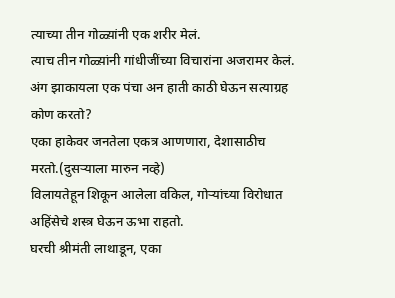त्याच्या तीन गोळ्य़ांनी एक शरीर मेलं.
त्याच तीन गोळ्य़ांनी गांधीजींच्या विचारांना अजरामर केलं.
अंग झाकायला एक पंचा अन हाती काठी घेऊन सत्याग्रह कोण करतो?
एका हाकेवर जनतेला एकत्र आणणारा, देशासाठीच मरतो.(दुसऱ्याला मारुन नव्हे)
विलायतेहून शिकून आलेला वकिल, गोऱ्यांच्या विरोधात अहिंसेचे शस्त्र घेऊन ऊभा राहतो.
घरची श्रीमंती लाथाडून, एका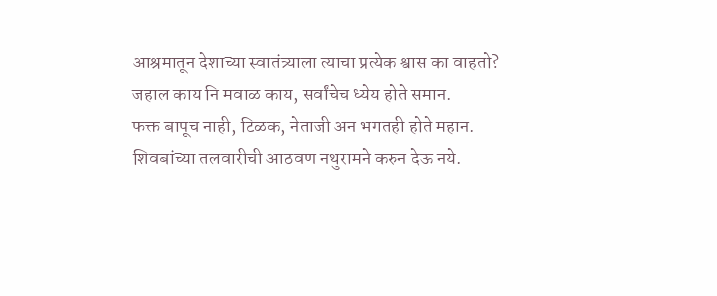आश्रमातून देशाच्या स्वातंत्र्याला त्याचा प्रत्येक श्वास का वाहतो?
जहाल काय नि मवाळ काय, सर्वांचेच ध्येय होते समान.
फक्त बापूच नाही, टिळक, नेताजी अन भगतही होते महान.
शिवबांच्या तलवारीची आठवण नथुरामने करुन देऊ नये.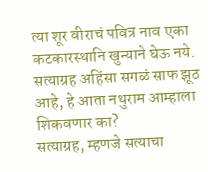त्या शूर वीराचं पवित्र नाव एका कटकारस्थानि खुन्याने घेऊ नये.
सत्याग्रह अहिंसा सगळं साफ झूठ आहे, हे आता नथुराम आम्हाला शिकवणार का?
सत्याग्रह, म्हणजे सत्याचा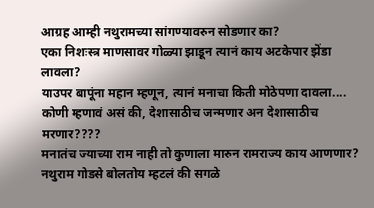आग्रह आम्ही नथुरामच्या सांगण्यावरुन सोडणार का?
एका निशःस्त्र माणसावर गोळ्या झाडून त्यानं काय अटकेपार झॆंडा लावला?
याउपर बापूंना महान म्हणून, त्यानं मनाचा किती मोठेपणा दावला....
कोणी म्हणावं असं की, देशासाठीच जन्मणार अन देशासाठीच मरणार????
मनातंच ज्याच्या राम नाही तो कुणाला मारुन रामराज्य काय आणणार?
नथुराम गोडसे बोलतोय म्हटलं की सगळे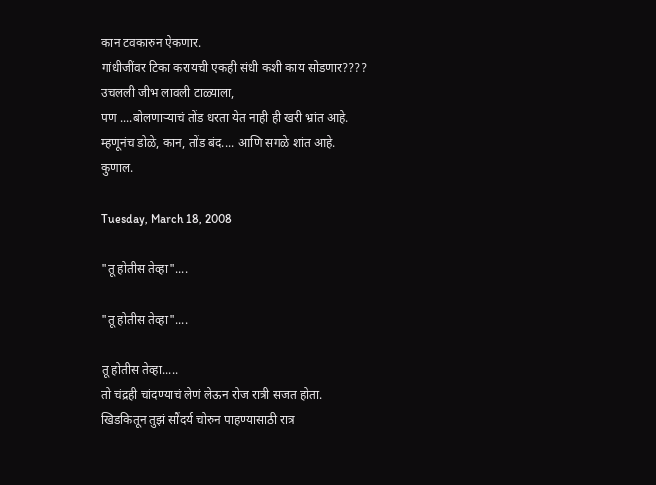कान टवकारुन ऐकणार.
गांधीजींवर टिका करायची एकही संधी कशी काय सोडणार????
उचलली जीभ लावली टाळ्याला,
पण ....बोलणाऱ्याचं तोंड धरता येत नाही ही खरी भ्रांत आहे.
म्हणूनंच डोळे, कान, तोंड बंद.... आणि सगळे शांत आहे.
कुणाल.

Tuesday, March 18, 2008

"तू होतीस तेव्हा"....

"तू होतीस तेव्हा"....

तू होतीस तेव्हा.....
तो चंद्रही चांदण्याचं लेणं लेऊन रोज रात्री सजत होता.
खिडकितून तुझं सौंदर्य चोरुन पाहण्यासाठी रात्र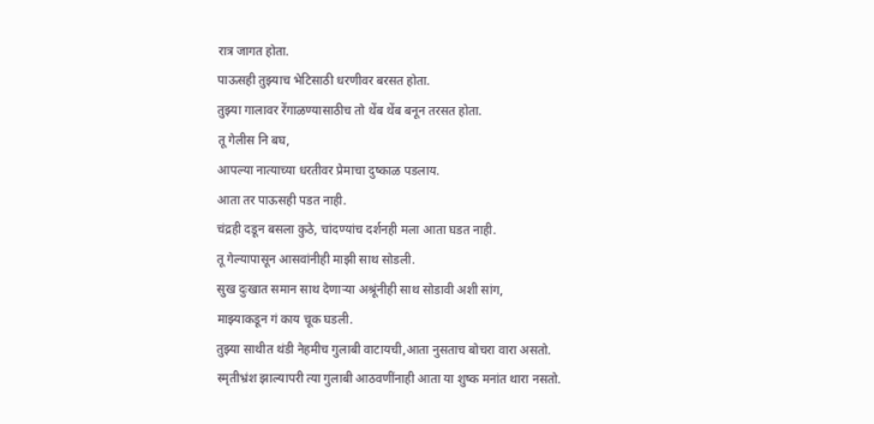रात्र जागत होता.
पाऊसही तुझ्याच भेटिसाठी धरणीवर बरसत होता.
तुझ्या गालावर रेंगाळण्यासाठीच तो थेंब थेंब बनून तरसत होता.
तू गेलीस नि बघ,
आपल्या नात्याच्या धरतीवर प्रेमाचा दुष्काळ पडलाय.
आता तर पाऊसही पडत नाही.
चंद्रही दडून बसला कुठे, चांदण्यांच दर्शनही मला आता घडत नाही.
तू गेल्यापासून आसवांनीही माझी साथ सोडली.
सुख दुःखात समान साथ देणाऱ्या अश्रूंनीही साथ सोडावी अशी सांग,
माझ्याकडून गं काय चूक घडली.
तुझ्या साथीत थंडी नेहमीच गुलाबी वाटायची,आता नुसताच बोचरा वारा असतो.
स्मृतीभ्रंश झाल्यापरी त्या गुलाबी आठवणींनाही आता या शुष्क मनांत थारा नसतो.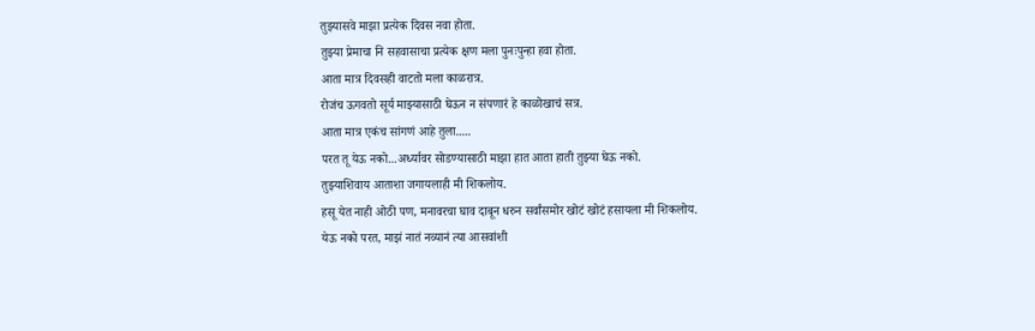तुझ्यासवे माझा प्रत्येक दिवस नवा होता.
तुझ्या प्रेमाचा नि सहवासाचा प्रत्येक क्षण मला पुनःपुन्हा हवा होता.
आता मात्र दिवसही वाटतो मला काळरात्र.
रोजंच ऊगवतो सूर्य माझ्यासाठी घेऊन न संपणारं हे काळोखाचं सत्र.
आता मात्र एकंच सांगणं आहे तुला.....
परत तू येऊ नको...अर्ध्यावर सोडण्यासाठी माझा हात आता हाती तुझ्या घेऊ नको.
तुझ्याशिवाय आताशा जगायलाही मी शिकलोय.
हसू येत नाही ओठी पण, मनावरचा घाव दाबून धरुन सर्वांसमोर खोटं खोटं हसायला मी शिकलोय.
येऊ नको परत, माझं नातं नव्यानं त्या आसवांशी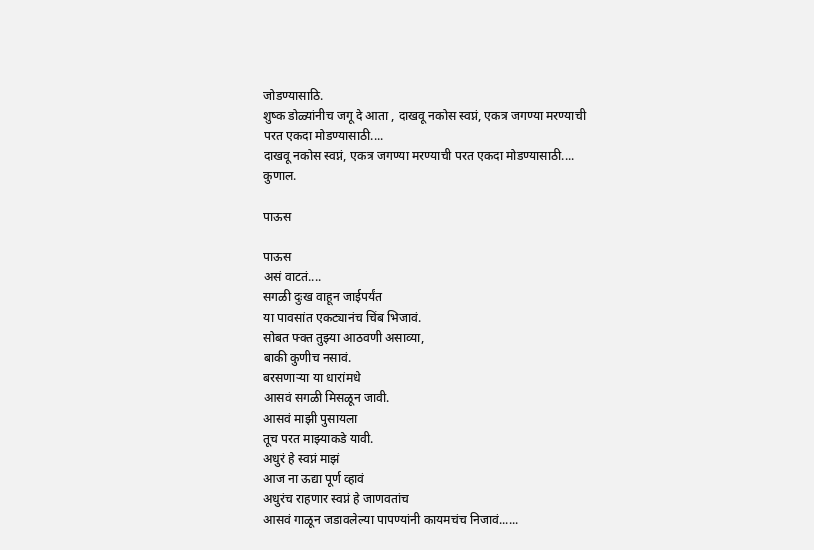जोडण्यासाठि.
शुष्क डोळ्यांनीच जगू दे आता , दाखवू नकोस स्वप्नं, एकत्र जगण्या मरण्याची परत एकदा मोडण्यासाठी....
दाखवू नकोस स्वप्नं, एकत्र जगण्या मरण्याची परत एकदा मोडण्यासाठी....
कुणाल.

पाऊस

पाऊस
असं वाटतं....
सगळी दुःख वाहून जाईपर्यंत
या पावसांत एकट्यानंच चिंब भिजावं.
सोबत फ्क्त तुझ्या आठवणी असाव्या,
बाकी कुणीच नसावं.
बरसणाऱ्या या धारांमधे
आसवं सगळी मिसळून जावी.
आसवं माझी पुसायला
तूच परत माझ्याकडे यावी.
अधुरं हे स्वप्नं माझं
आज ना ऊद्या पूर्ण व्हावं
अधुरंच राहणार स्वप्नं हे जाणवतांच
आसवं गाळून जडावलेल्या पापण्यांनी कायमचंच निजावं......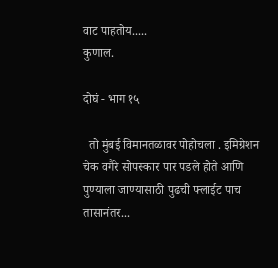वाट पाहतोय.....
कुणाल.

दोघं - भाग १५

  तो मुंबई विमानतळावर पोहोचला . इमिग्रेशन चेक वगैरे सोपस्कार पार पडले होते आणि पुण्याला जाण्यासाठी पुढची फ्लाईट पाच तासानंतर...